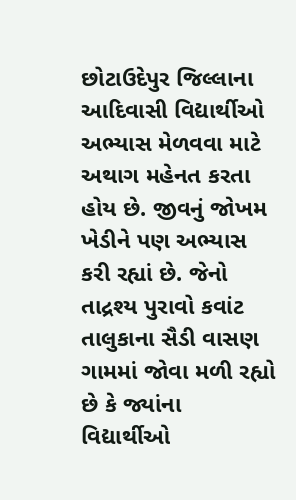છોટાઉદેપુર જિલ્લાના આદિવાસી વિદ્યાર્થીઓ અભ્યાસ મેળવવા માટે અથાગ મહેનત કરતા હોય છે. જીવનું જોખમ ખેડીને પણ અભ્યાસ કરી રહ્યાં છે. જેનો તાદ્રશ્ય પુરાવો કવાંટ તાલુકાના સૈડી વાસણ ગામમાં જોવા મળી રહ્યો છે કે જ્યાંના વિદ્યાર્થીઓ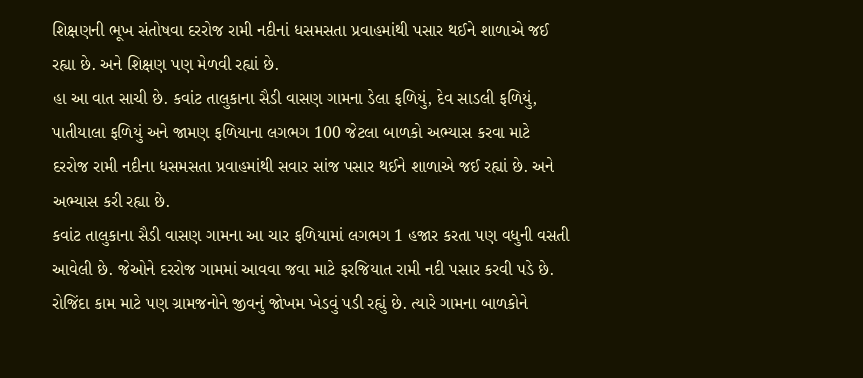શિક્ષણની ભૂખ સંતોષવા દરરોજ રામી નદીનાં ધસમસતા પ્રવાહમાંથી પસાર થઈને શાળાએ જઈ રહ્યા છે. અને શિક્ષણ પણ મેળવી રહ્યાં છે.
હા આ વાત સાચી છે. કવાંટ તાલુકાના સૈડી વાસણ ગામના ડેલા ફળિયું, દેવ સાડલી ફળિયું, પાતીયાલા ફળિયું અને જામણ ફળિયાના લગભગ 100 જેટલા બાળકો અભ્યાસ કરવા માટે દરરોજ રામી નદીના ધસમસતા પ્રવાહમાંથી સવાર સાંજ પસાર થઈને શાળાએ જઈ રહ્યાં છે. અને અભ્યાસ કરી રહ્યા છે.
કવાંટ તાલુકાના સૈડી વાસણ ગામના આ ચાર ફળિયામાં લગભગ 1 હજાર કરતા પણ વધુની વસતી આવેલી છે. જેઓને દરરોજ ગામમાં આવવા જવા માટે ફરજિયાત રામી નદી પસાર કરવી પડે છે. રોજિંદા કામ માટે પણ ગ્રામજનોને જીવનું જોખમ ખેડવું પડી રહ્યું છે. ત્યારે ગામના બાળકોને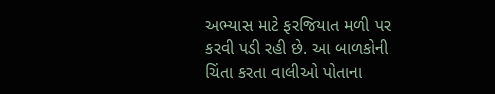અભ્યાસ માટે ફરજિયાત મળી પર કરવી પડી રહી છે. આ બાળકોની ચિંતા કરતા વાલીઓ પોતાના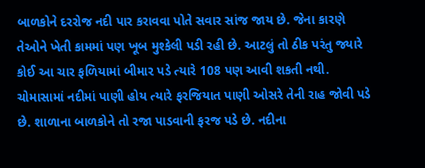બાળકોને દરરોજ નદી પાર કરાવવા પોતે સવાર સાંજ જાય છે. જેના કારણે તેઓને ખેતી કામમાં પણ ખૂબ મુશ્કેલી પડી રહી છે. આટલું તો ઠીક પરંતુ જ્યારે કોઈ આ ચાર ફળિયામાં બીમાર પડે ત્યારે 108 પણ આવી શકતી નથી. ચોમાસામાં નદીમાં પાણી હોય ત્યારે ફરજિયાત પાણી ઓસરે તેની રાહ જોવી પડે છે. શાળાના બાળકોને તો રજા પાડવાની ફરજ પડે છે. નદીના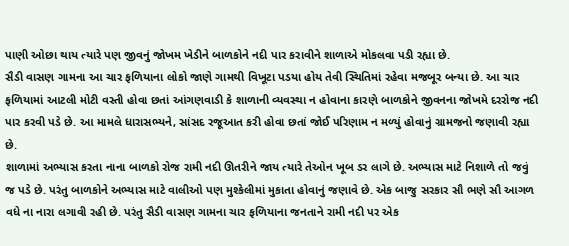પાણી ઓછા થાય ત્યારે પણ જીવનું જોખમ ખેડીને બાળકોને નદી પાર કરાવીને શાળાએ મોકલવા પડી રહ્યા છે.
સૈડી વાસણ ગામના આ ચાર ફળિયાના લોકો જાણે ગામથી વિખૂટા પડયા હોય તેવી સ્થિતિમાં રહેવા મજબૂર બન્યા છે. આ ચાર ફળિયામાં આટલી મોટી વસ્તી હોવા છતાં આંગણવાડી કે શાળાની વ્યવસ્થા ન હોવાના કારણે બાળકોને જીવનના જોખમે દરરોજ નદી પાર કરવી પડે છે. આ મામલે ધારાસભ્યને, સાંસદ રજૂઆત કરી હોવા છતાં જોઈ પરિણામ ન મળ્યું હોવાનું ગ્રામજનો જણાવી રહ્યા છે.
શાળામાં અભ્યાસ કરતા નાના બાળકો રોજ રામી નદી ઊતરીને જાય ત્યારે તેઓન ખૂબ ડર લાગે છે. અભ્યાસ માટે નિશાળે તો જવું જ પડે છે. પરંતુ બાળકોને અભ્યાસ માટે વાલીઓ પણ મુશ્કેલીમાં મુકાતા હોવાનું જણાવે છે. એક બાજુ સરકાર સૌ ભણે સૌ આગળ વધે ના નારા લગાવી રહી છે. પરંતુ સૈડી વાસણ ગામના ચાર ફળિયાના જનતાને રામી નદી પર એક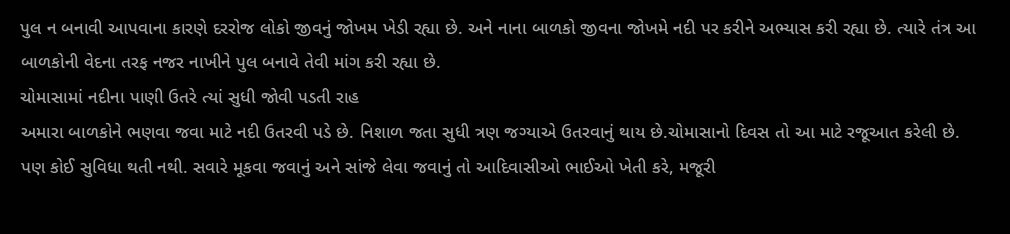પુલ ન બનાવી આપવાના કારણે દરરોજ લોકો જીવનું જોખમ ખેડી રહ્યા છે. અને નાના બાળકો જીવના જોખમે નદી પર કરીને અભ્યાસ કરી રહ્યા છે. ત્યારે તંત્ર આ બાળકોની વેદના તરફ નજર નાખીને પુલ બનાવે તેવી માંગ કરી રહ્યા છે.
ચોમાસામાં નદીના પાણી ઉતરે ત્યાં સુધી જોવી પડતી રાહ
અમારા બાળકોને ભણવા જવા માટે નદી ઉતરવી પડે છે. નિશાળ જતા સુધી ત્રણ જગ્યાએ ઉતરવાનું થાય છે.ચોમાસાનો દિવસ તો આ માટે રજૂઆત કરેલી છે. પણ કોઈ સુવિધા થતી નથી. સવારે મૂકવા જવાનું અને સાંજે લેવા જવાનું તો આદિવાસીઓ ભાઈઓ ખેતી કરે, મજૂરી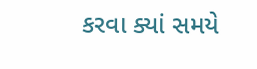કરવા ક્યાં સમયે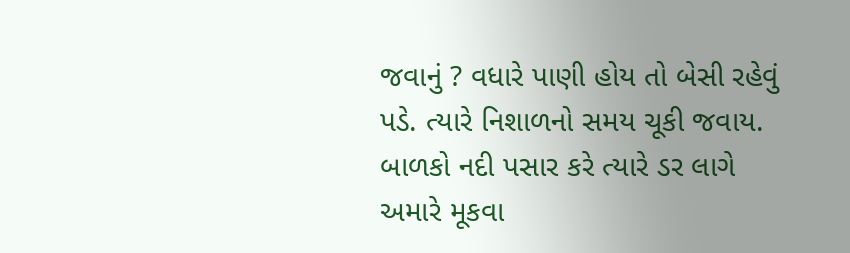જવાનું ? વધારે પાણી હોય તો બેસી રહેવું પડે. ત્યારે નિશાળનો સમય ચૂકી જવાય. બાળકો નદી પસાર કરે ત્યારે ડર લાગે અમારે મૂકવા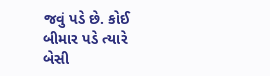જવું પડે છે. કોઈ બીમાર પડે ત્યારે બેસી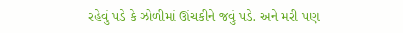રહેવું પડે કે ઝોળીમાં ઊંચકીને જવું પડે. અને મરી પણ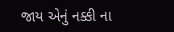જાય એનું નક્કી ના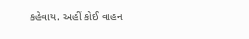કહેવાય. અહીં કોઈ વાહન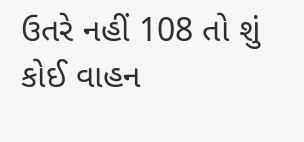ઉતરે નહીં 108 તો શું કોઈ વાહન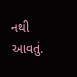નથી આવતું.